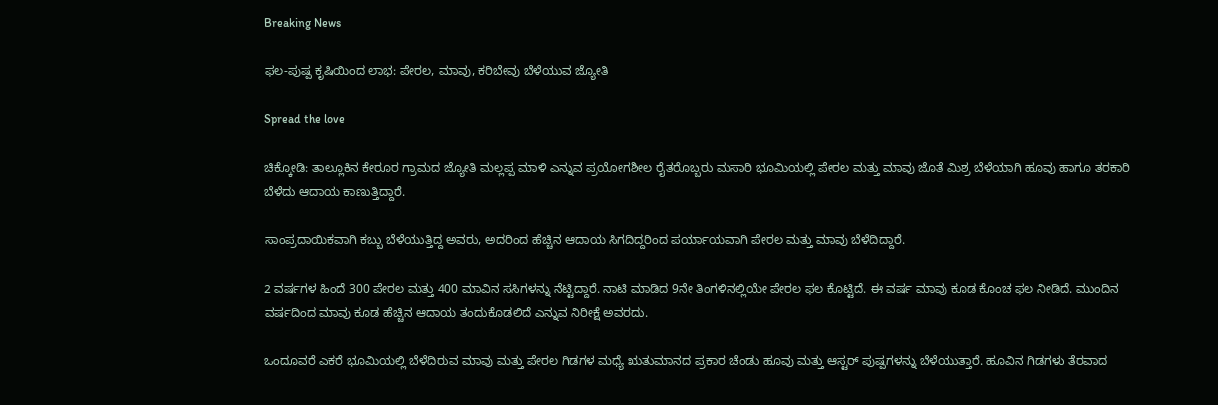Breaking News

ಫಲ-ಪುಷ್ಪ ಕೃಷಿಯಿಂದ ಲಾಭ: ಪೇರಲ, ಮಾವು, ಕರಿಬೇವು ಬೆಳೆಯುವ ಜ್ಯೋತಿ

Spread the love

ಚಿಕ್ಕೋಡಿ: ತಾಲ್ಲೂಕಿನ ಕೇರೂರ ಗ್ರಾಮದ ಜ್ಯೋತಿ ಮಲ್ಲಪ್ಪ ಮಾಳಿ ಎನ್ನುವ ಪ್ರಯೋಗಶೀಲ ರೈತರೊಬ್ಬರು ಮಸಾರಿ ಭೂಮಿಯಲ್ಲಿ ಪೇರಲ ಮತ್ತು ಮಾವು ಜೊತೆ ಮಿಶ್ರ ಬೆಳೆಯಾಗಿ ಹೂವು ಹಾಗೂ ತರಕಾರಿ ಬೆಳೆದು ಆದಾಯ ಕಾಣುತ್ತಿದ್ದಾರೆ.

ಸಾಂಪ್ರದಾಯಿಕವಾಗಿ ಕಬ್ಬು ಬೆಳೆಯುತ್ತಿದ್ದ ಅವರು, ಅದರಿಂದ ಹೆಚ್ಚಿನ ಆದಾಯ ಸಿಗದಿದ್ದರಿಂದ ಪರ್ಯಾಯವಾಗಿ ಪೇರಲ ಮತ್ತು ಮಾವು ಬೆಳೆದಿದ್ದಾರೆ.

2 ವರ್ಷಗಳ ಹಿಂದೆ 300 ಪೇರಲ ಮತ್ತು 400 ಮಾವಿನ ಸಸಿಗಳನ್ನು ನೆಟ್ಟಿದ್ದಾರೆ. ನಾಟಿ ಮಾಡಿದ 9ನೇ ತಿಂಗಳಿನಲ್ಲಿಯೇ ಪೇರಲ ಫಲ ಕೊಟ್ಟಿದೆ. ಈ ವರ್ಷ ಮಾವು ಕೂಡ ಕೊಂಚ ಫಲ ನೀಡಿದೆ. ಮುಂದಿನ ವರ್ಷದಿಂದ ಮಾವು ಕೂಡ ಹೆಚ್ಚಿನ ಆದಾಯ ತಂದುಕೊಡಲಿದೆ ಎನ್ನುವ ನಿರೀಕ್ಷೆ ಅವರದು.

ಒಂದೂವರೆ ಎಕರೆ ಭೂಮಿಯಲ್ಲಿ ಬೆಳೆದಿರುವ ಮಾವು ಮತ್ತು ಪೇರಲ ಗಿಡಗಳ ಮಧ್ಯೆ ಋತುಮಾನದ ಪ್ರಕಾರ ಚೆಂಡು ಹೂವು ಮತ್ತು ಆಸ್ಟರ್ ಪುಷ್ಪಗಳನ್ನು ಬೆಳೆಯುತ್ತಾರೆ. ಹೂವಿನ ಗಿಡಗಳು ತೆರವಾದ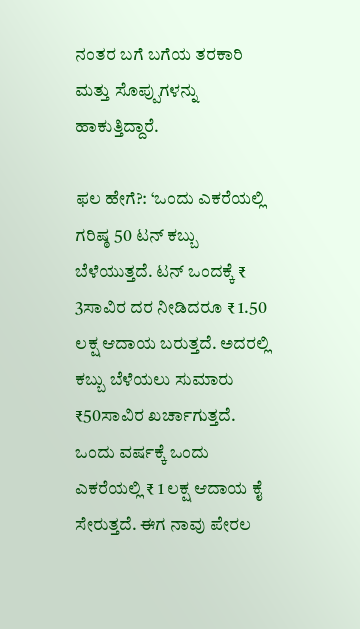ನಂತರ ಬಗೆ ಬಗೆಯ ತರಕಾರಿ ಮತ್ತು ಸೊಪ್ಪುಗಳನ್ನು ಹಾಕುತ್ತಿದ್ದಾರೆ.

ಫಲ ಹೇಗೆ?: ‘ಒಂದು ಎಕರೆಯಲ್ಲಿ ಗರಿಷ್ಠ 50 ಟನ್ ಕಬ್ಬು ಬೆಳೆಯುತ್ತದೆ. ಟನ್ ಒಂದಕ್ಕೆ ₹ 3ಸಾವಿರ ದರ ನೀಡಿದರೂ ₹ 1.50 ಲಕ್ಷ ಆದಾಯ ಬರುತ್ತದೆ. ಅದರಲ್ಲಿ ಕಬ್ಬು ಬೆಳೆಯಲು ಸುಮಾರು ₹50ಸಾವಿರ ಖರ್ಚಾಗುತ್ತದೆ. ಒಂದು ವರ್ಷಕ್ಕೆ ಒಂದು ಎಕರೆಯಲ್ಲಿ ₹ 1 ಲಕ್ಷ ಆದಾಯ ಕೈ ಸೇರುತ್ತದೆ. ಈಗ ನಾವು ಪೇರಲ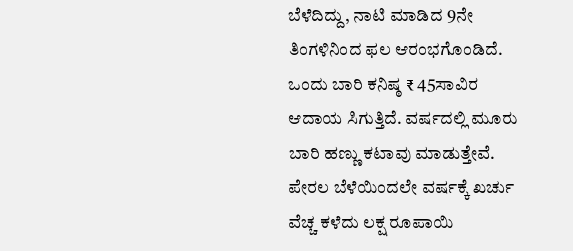ಬೆಳೆದಿದ್ದು, ನಾಟಿ ಮಾಡಿದ 9ನೇ ತಿಂಗಳಿನಿಂದ ಫಲ ಆರಂಭಗೊಂಡಿದೆ. ಒಂದು ಬಾರಿ ಕನಿಷ್ಠ ₹ 45ಸಾವಿರ ಆದಾಯ ಸಿಗುತ್ತಿದೆ. ವರ್ಷದಲ್ಲಿ ಮೂರು ಬಾರಿ ಹಣ್ಣು ಕಟಾವು ಮಾಡುತ್ತೇವೆ. ಪೇರಲ ಬೆಳೆಯಿಂದಲೇ ವರ್ಷಕ್ಕೆ ಖರ್ಚು ವೆಚ್ಚ ಕಳೆದು ಲಕ್ಷ ರೂಪಾಯಿ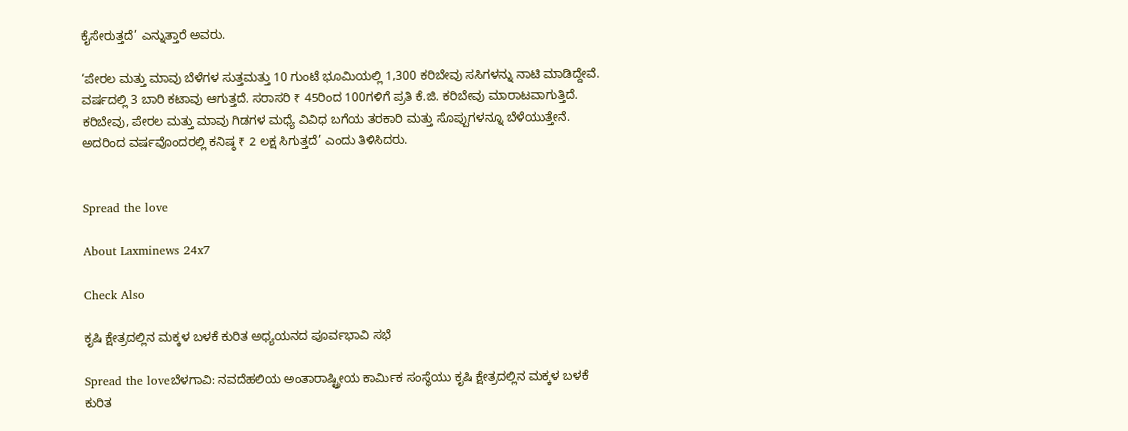ಕೈಸೇರುತ್ತದೆ’ ಎನ್ನುತ್ತಾರೆ ಅವರು.

‘ಪೇರಲ ಮತ್ತು ಮಾವು ಬೆಳೆಗಳ ಸುತ್ತಮತ್ತು 10 ಗುಂಟೆ ಭೂಮಿಯಲ್ಲಿ 1,300 ಕರಿಬೇವು ಸಸಿಗಳನ್ನು ನಾಟಿ ಮಾಡಿದ್ದೇವೆ. ವರ್ಷದಲ್ಲಿ 3 ಬಾರಿ ಕಟಾವು ಆಗುತ್ತದೆ. ಸರಾಸರಿ ₹ 45ರಿಂದ 100ಗಳಿಗೆ ಪ್ರತಿ ಕೆ.ಜಿ. ಕರಿಬೇವು ಮಾರಾಟವಾಗುತ್ತಿದೆ. ಕರಿಬೇವು, ಪೇರಲ ಮತ್ತು ಮಾವು ಗಿಡಗಳ ಮಧ್ಯೆ ವಿವಿಧ ಬಗೆಯ ತರಕಾರಿ ಮತ್ತು ಸೊಪ್ಪುಗಳನ್ನೂ ಬೆಳೆಯುತ್ತೇನೆ. ಅದರಿಂದ ವರ್ಷವೊಂದರಲ್ಲಿ ಕನಿಷ್ಠ ₹ 2 ಲಕ್ಷ ಸಿಗುತ್ತದೆ’ ಎಂದು ತಿಳಿಸಿದರು.


Spread the love

About Laxminews 24x7

Check Also

ಕೃಷಿ ಕ್ಷೇತ್ರದಲ್ಲಿನ ಮಕ್ಕಳ ಬಳಕೆ ಕುರಿತ ಅಧ್ಯಯನದ ಪೂರ್ವಭಾವಿ ಸಭೆ

Spread the loveಬೆಳಗಾವಿ: ನವದೆಹಲಿಯ ಅಂತಾರಾಷ್ಟ್ರೀಯ ಕಾರ್ಮಿಕ ಸಂಸ್ಥೆಯು ಕೃಷಿ ಕ್ಷೇತ್ರದಲ್ಲಿನ ಮಕ್ಕಳ ಬಳಕೆ ಕುರಿತ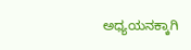ಅಧ್ಯಯನಕ್ಕಾಗಿ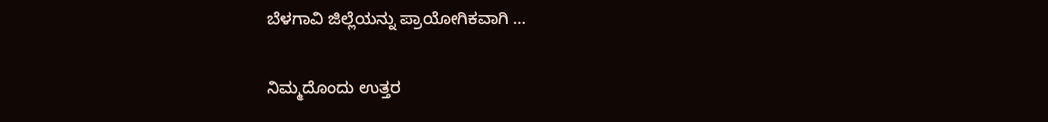ಬೆಳಗಾವಿ ಜಿಲ್ಲೆಯನ್ನು ಪ್ರಾಯೋಗಿಕವಾಗಿ …

ನಿಮ್ಮದೊಂದು ಉತ್ತರ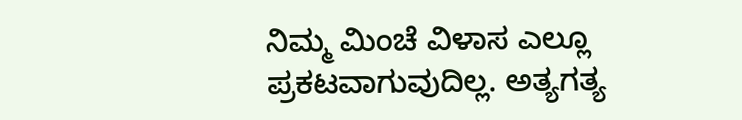ನಿಮ್ಮ ಮಿಂಚೆ ವಿಳಾಸ ಎಲ್ಲೂ ಪ್ರಕಟವಾಗುವುದಿಲ್ಲ. ಅತ್ಯಗತ್ಯ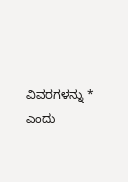ವಿವರಗಳನ್ನು * ಎಂದು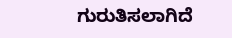ಗುರುತಿಸಲಾಗಿದೆ